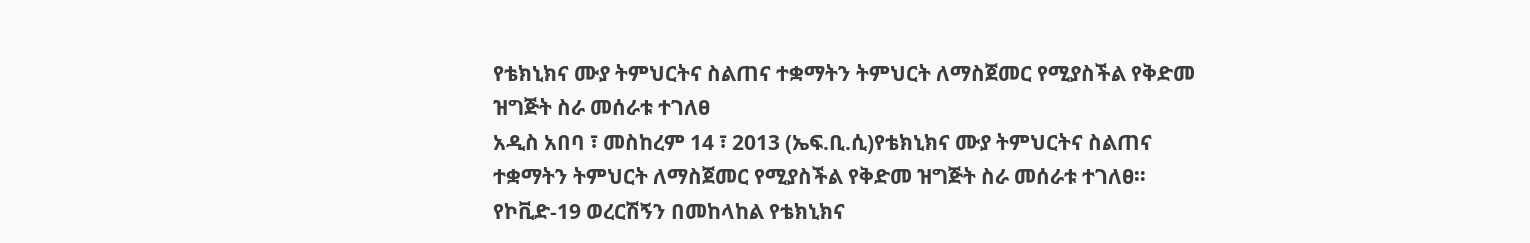የቴክኒክና ሙያ ትምህርትና ስልጠና ተቋማትን ትምህርት ለማስጀመር የሚያስችል የቅድመ ዝግጅት ስራ መሰራቱ ተገለፀ
አዲስ አበባ ፣ መስከረም 14 ፣ 2013 (ኤፍ.ቢ.ሲ)የቴክኒክና ሙያ ትምህርትና ስልጠና ተቋማትን ትምህርት ለማስጀመር የሚያስችል የቅድመ ዝግጅት ስራ መሰራቱ ተገለፀ፡፡
የኮቪድ-19 ወረርሽኝን በመከላከል የቴክኒክና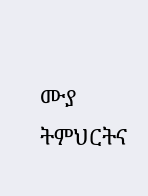ሙያ ትምህርትና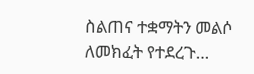ስልጠና ተቋማትን መልሶ ለመክፈት የተደረጉ…